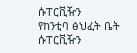ሱፐርቪዥን
የከንቲባ ፅህፈት ቤት ሱፐርቪዥን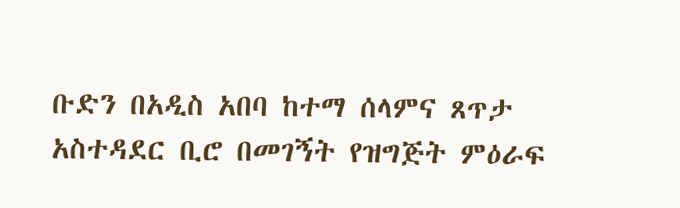ቡድን በአዲስ አበባ ከተማ ሰላምና ጸጥታ አስተዳደር ቢሮ በመገኝት የዝግጅት ምዕራፍ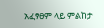አፈፃፀም ላይ ምልከታ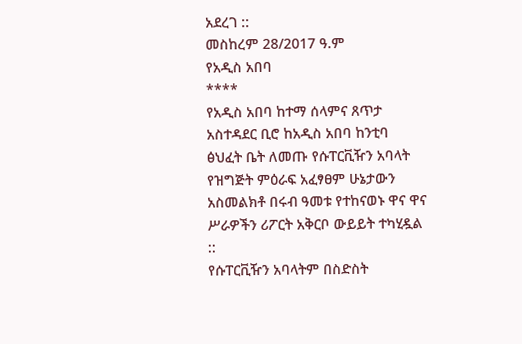አደረገ ::
መስከረም 28/2017 ዓ.ም
የአዲስ አበባ
****
የአዲስ አበባ ከተማ ሰላምና ጸጥታ አስተዳደር ቢሮ ከአዲስ አበባ ከንቲባ ፅህፈት ቤት ለመጡ የሱፐርቪዥን አባላት የዝግጅት ምዕራፍ አፈፃፀም ሁኔታውን አስመልክቶ በሩብ ዓመቱ የተከናወኑ ዋና ዋና ሥራዎችን ሪፖርት አቅርቦ ውይይት ተካሂዷል ::
የሱፐርቪዥን አባላትም በስድስት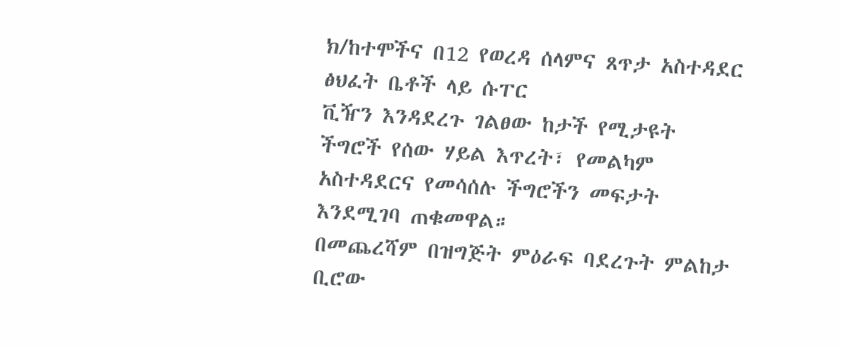ክ/ከተሞችና በ12 የወረዳ ሰላምና ጸጥታ አስተዳደር ፅህፈት ቤቶች ላይ ሱፐር
ቪዥን እንዳደረጉ ገልፀው ከታች የሚታዩት ችግሮች የሰው ሃይል እጥረት፣ የመልካም አስተዳደርና የመሳሰሉ ችግሮችን መፍታት እንደሚገባ ጠቁመዋል።
በመጨረሻም በዝግጅት ምዕራፍ ባደረጉት ምልከታ ቢሮው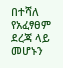በተሻለ የአፈፃፀም ደረጃ ላይ መሆኑን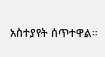አስተያየት ሰጥተዋል።